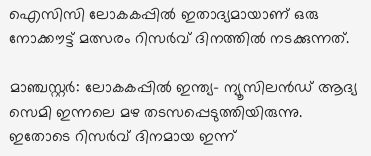ഐസിസി ലോകകപ്പില്‍ ഇതാദ്യമായാണ് ഒരു നോക്കൗട്ട് മത്സരം റിസര്‍വ് ദിനത്തില്‍ നടക്കുന്നത്.

മാഞ്ചസ്റ്റര്‍: ലോകകപ്പില്‍ ഇന്ത്യ- ന്യൂസിലന്‍ഡ് ആദ്യ സെമി ഇന്നലെ മഴ തടസപ്പെടുത്തിയിരുന്നു. ഇതോടെ റിസര്‍വ് ദിനമായ ഇന്ന്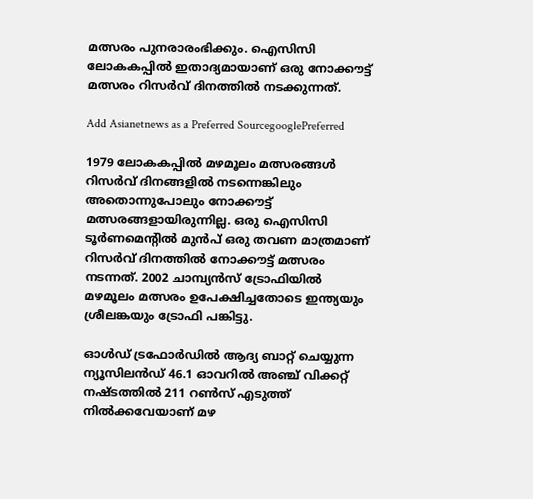മത്സരം പുനരാരംഭിക്കും. ഐസിസി ലോകകപ്പില്‍ ഇതാദ്യമായാണ് ഒരു നോക്കൗട്ട് മത്സരം റിസര്‍വ് ദിനത്തില്‍ നടക്കുന്നത്.

Add Asianetnews as a Preferred SourcegooglePreferred

1979 ലോകകപ്പില്‍ മഴമൂലം മത്സരങ്ങള്‍ റിസര്‍വ് ദിനങ്ങളില്‍ നടന്നെങ്കിലും അതൊന്നുപോലും നോക്കൗട്ട് മത്സരങ്ങളായിരുന്നില്ല. ഒരു ഐസിസി ടൂര്‍ണമെന്‍റില്‍ മുന്‍പ് ഒരു തവണ മാത്രമാണ് റിസര്‍വ് ദിനത്തില്‍ നോക്കൗട്ട് മത്സരം നടന്നത്. 2002 ചാമ്പ്യന്‍സ് ട്രോഫിയില്‍ മഴമൂലം മത്സരം ഉപേക്ഷിച്ചതോടെ ഇന്ത്യയും ശ്രീലങ്കയും ട്രോഫി പങ്കിട്ടു.

ഓള്‍ഡ് ട്രഫോര്‍ഡില്‍ ആദ്യ ബാറ്റ് ചെയ്യുന്ന ന്യൂസിലന്‍ഡ് 46.1 ഓവറില്‍ അഞ്ച് വിക്കറ്റ് നഷ്ടത്തില്‍ 211 റണ്‍സ് എടുത്ത് നില്‍ക്കവേയാണ് മഴ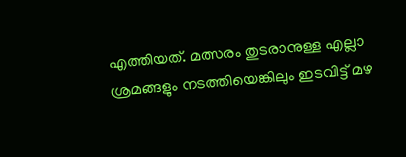എത്തിയത്. മത്സരം തുടരാനുള്ള എല്ലാ ശ്രമങ്ങളും നടത്തിയെങ്കിലും ഇടവിട്ട് മഴ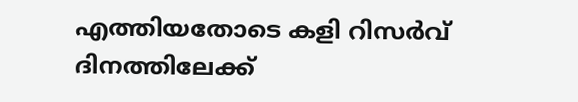എത്തിയതോടെ കളി റിസര്‍വ് ദിനത്തിലേക്ക്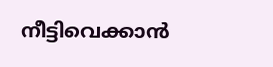നീട്ടിവെക്കാന്‍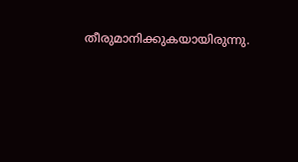തീരുമാനിക്കുകയായിരുന്നു.